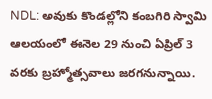NDL: అవుకు కొండల్లోని కంబగిరి స్వామి ఆలయంలో ఈనెల 29 నుంచి ఏప్రిల్ 3 వరకు బ్రహ్మోత్సవాలు జరగనున్నాయి.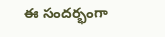ఈ సందర్భంగా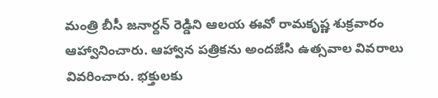మంత్రి బీసీ జనార్దన్ రెడ్డిని ఆలయ ఈవో రామకృష్ణ శుక్రవారం ఆహ్వానించారు. ఆహ్వాన పత్రికను అందజేసి ఉత్సవాల వివరాలు వివరించారు. భక్తులకు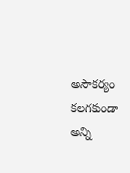అసౌకర్యం కలగకుండా అన్ని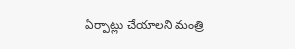ఏర్పాట్లు చేయాలని మంత్రి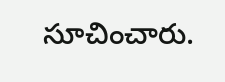సూచించారు.